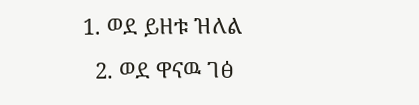1. ወደ ይዘቱ ዝለል
  2. ወደ ዋናዉ ገፅ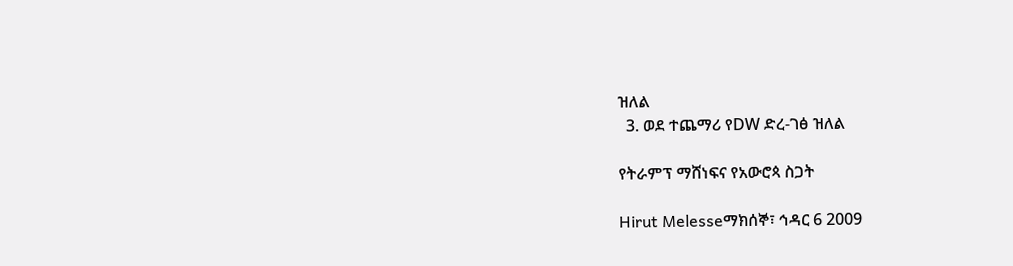ዝለል
  3. ወደ ተጨማሪ የDW ድረ-ገፅ ዝለል

የትራምፕ ማሸነፍና የአውሮጳ ስጋት

Hirut Melesseማክሰኞ፣ ኅዳር 6 2009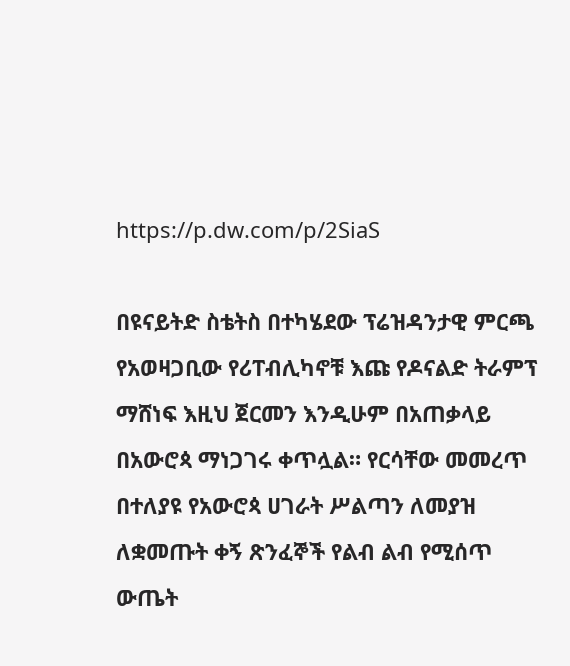https://p.dw.com/p/2SiaS

በዩናይትድ ስቴትስ በተካሄደው ፕሬዝዳንታዊ ምርጫ የአወዛጋቢው የሪፐብሊካኖቹ እጩ የዶናልድ ትራምፕ ማሸነፍ እዚህ ጀርመን እንዲሁም በአጠቃላይ በአውሮጳ ማነጋገሩ ቀጥሏል። የርሳቸው መመረጥ በተለያዩ የአውሮጳ ሀገራት ሥልጣን ለመያዝ ለቋመጡት ቀኝ ጽንፈኞች የልብ ልብ የሚሰጥ  ውጤት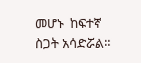መሆኑ  ከፍተኛ ስጋት አሳድሯል።